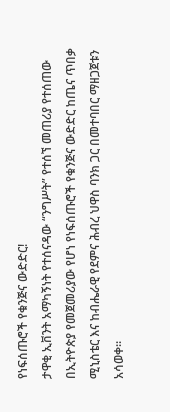የነፍሰጡሮች የቁንጅና ውድድር!
ታዋቂ ኢቨንት አማካኝነት የተሰናዳው “ንግሥት” የተሰኘ መጠሪያ የተሰጠው በኢትዮጵያ የመጀመሪያው የሆነ የነፍሰጡሮች የቁንጅና ውድድር ከጤና ጥበቃ ሚኒስቴር እና ከብሔራዊ የደምና ሕብረ ህዋስ ባንክ ጋር በመተባበር ማዘጋጀቱን አሳወቀ።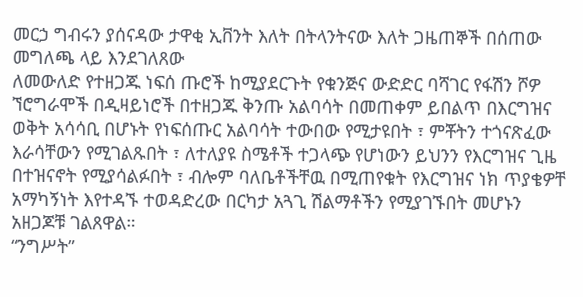መርኃ ግብሩን ያሰናዳው ታዋቂ ኢቨንት እለት በትላንትናው እለት ጋዜጠኞች በሰጠው መግለጫ ላይ እንደገለጸው
ለመውለድ የተዘጋጁ ነፍሰ ጡሮች ከሚያደርጉት የቁንጅና ውድድር ባሻገር የፋሽን ሾዎ ኘሮግራሞች በዲዛይነሮች በተዘጋጁ ቅንጡ አልባሳት በመጠቀም ይበልጥ በእርግዝና ወቅት አሳሳቢ በሆኑት የነፍሰጡር አልባሳት ተውበው የሚታዩበት ፣ ምቾትን ተጎናጽፈው እራሳቸውን የሚገልጹበት ፣ ለተለያዩ ስሜቶች ተጋላጭ የሆነውን ይህንን የእርግዝና ጊዜ በተዝናኖት የሚያሳልፉበት ፣ ብሎም ባለቤቶችቸዉ በሚጠየቁት የእርግዝና ነክ ጥያቄዎቸ አማካኝነት እየተዳኙ ተወዳድረው በርካታ አጓጊ ሽልማቶችን የሚያገኙበት መሆኑን አዘጋጆቹ ገልጸዋል።
“ንግሥት”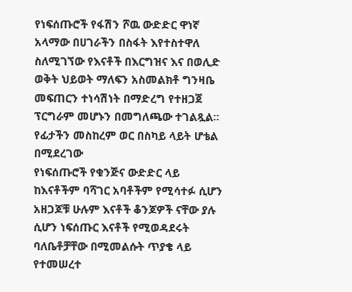የነፍሰጡሮች የፋሽን ሾዉ ውድድር ዋነኛ አላማው በሀገራችን በስፋት እየተስተዋለ ስለሚገኘው የእናቶች በእርግዝና እና በወሊድ ወቅት ህይወት ማለፍን አስመልክቶ ግንዛቤ መፍጠርን ተነሳሽነት በማድረግ የተዘጋጀ ፕርግራም መሆኑን በመግለጫው ተገልጿል።
የፊታችን መስከረም ወር በስካይ ላይት ሆቴል በሚደረገው
የነፍሰጡሮች የቁንጅና ውድድር ላይ ከእናቶችም ባሻገር አባቶችም የሚሳተፉ ሲሆን አዘጋጆቹ ሁሉም እናቶች ቆንጆዎች ናቸው ያሉ ሲሆን ነፍሰጡር እናቶች የሚወዳደሩት ባለቤቶቻቸው በሚመልሱት ጥያቄ ላይ የተመሠረተ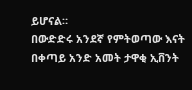ይሆናል።
በውድድሩ አንደኛ የምትወጣው እናት በቀጣይ አንድ አመት ታዋቂ ኢቨንት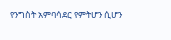የንግስት አምባሳደር የምትሆን ሲሆን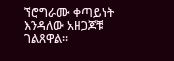ኘሮግራሙ ቀጣይነት እንዳለው አዘጋጆቹ ገልጸዋል።